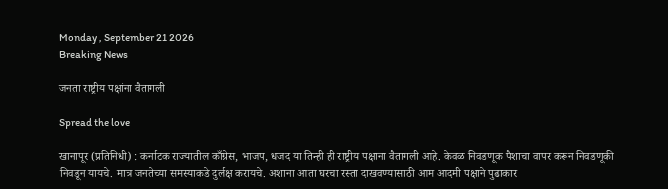Monday , September 21 2026
Breaking News

जनता राष्ट्रीय पक्षांना वैतागली

Spread the love

खानापूर (प्रतिनिधी) : कर्नाटक राज्यातील काँग्रेस, भाजप, धजद या तिन्ही ही राष्ट्रीय पक्षाना वैतागली आहे. केवळ निवडणूक पैशाचा वापर करून निवडणूकी निवडून यायचे. मात्र जनतेच्या समस्याकडे दुर्लक्ष करायचे. अशाना आता घरचा रस्ता दाखवण्यासाठी आम आदमी पक्षाने पुढाकार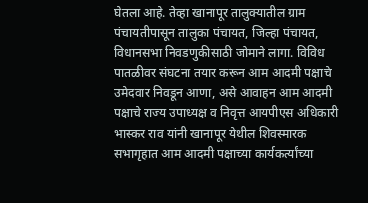घेतला आहे. तेव्हा खानापूर तालुक्यातील ग्राम पंचायतीपासून तालुका पंचायत, जिल्हा पंचायत, विधानसभा निवडणुकीसाठी जोमाने लागा. विविध पातळीवर संघटना तयार करून आम आदमी पक्षाचे उमेदवार निवडून आणा, असे आवाहन आम आदमी पक्षाचे राज्य उपाध्यक्ष व निवृत्त आयपीएस अधिकारी भास्कर राव यांनी खानापूर येथील शिवस्मारक सभागृहात आम आदमी पक्षाच्या कार्यकर्त्यांच्या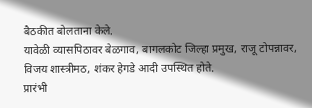बैठकीत बोलताना केले.
यावेळी व्यासपिठावर बेळगाव, बागलकोट जिल्हा प्रमुख, राजू टोपन्नावर, विजय शास्त्रीमठ, शंकर हेगडे आदी उपस्थित होते.
प्रारंभी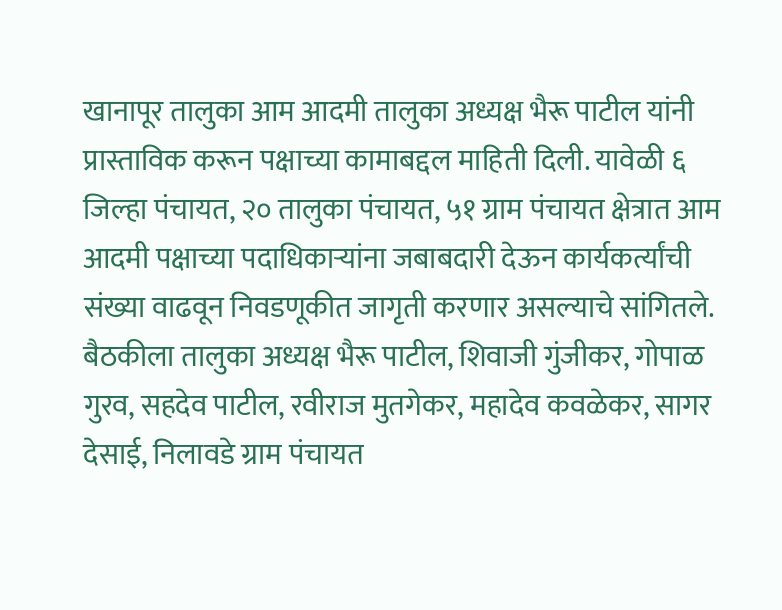खानापूर तालुका आम आदमी तालुका अध्यक्ष भैरू पाटील यांनी प्रास्ताविक करून पक्षाच्या कामाबद्दल माहिती दिली. यावेळी ६ जिल्हा पंचायत, २० तालुका पंचायत, ५१ ग्राम पंचायत क्षेत्रात आम आदमी पक्षाच्या पदाधिकाऱ्यांना जबाबदारी देऊन कार्यकर्त्यांची संख्या वाढवून निवडणूकीत जागृती करणार असल्याचे सांगितले.
बैठकीला तालुका अध्यक्ष भैरू पाटील, शिवाजी गुंजीकर, गोपाळ गुरव, सहदेव पाटील, रवीराज मुतगेकर, महादेव कवळेकर, सागर देसाई, निलावडे ग्राम पंचायत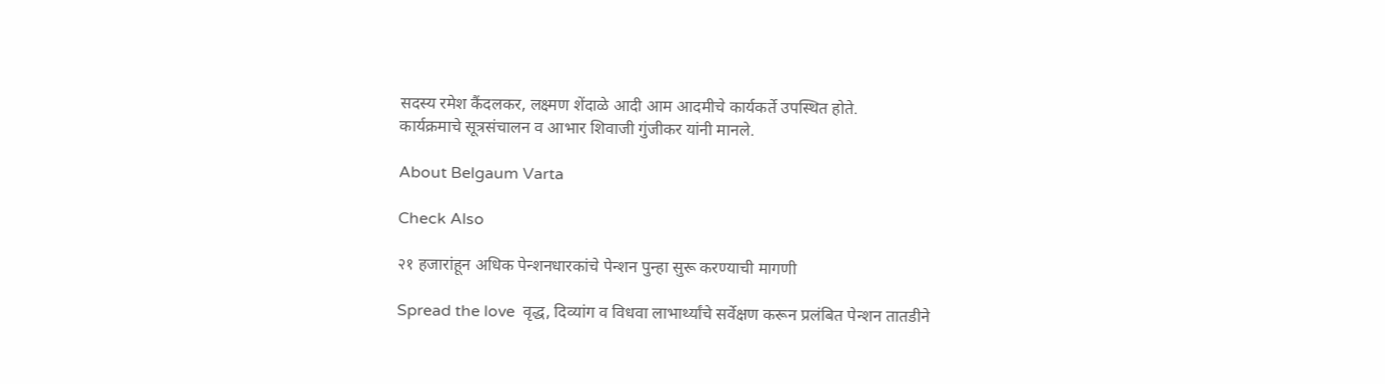सदस्य रमेश कैंदलकर, लक्ष्मण शेंदाळे आदी आम आदमीचे कार्यकर्ते उपस्थित होते.
कार्यक्रमाचे सूत्रसंचालन व आभार शिवाजी गुंजीकर यांनी मानले.

About Belgaum Varta

Check Also

२१ हजारांहून अधिक पेन्शनधारकांचे पेन्शन पुन्हा सुरू करण्याची मागणी

Spread the love  वृद्ध, दिव्यांग व विधवा लाभार्थ्यांचे सर्वेक्षण करून प्रलंबित पेन्शन तातडीने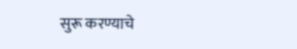सुरू करण्याचे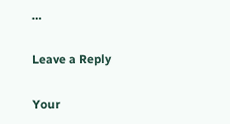…

Leave a Reply

Your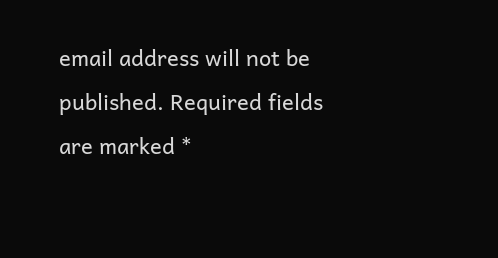email address will not be published. Required fields are marked *